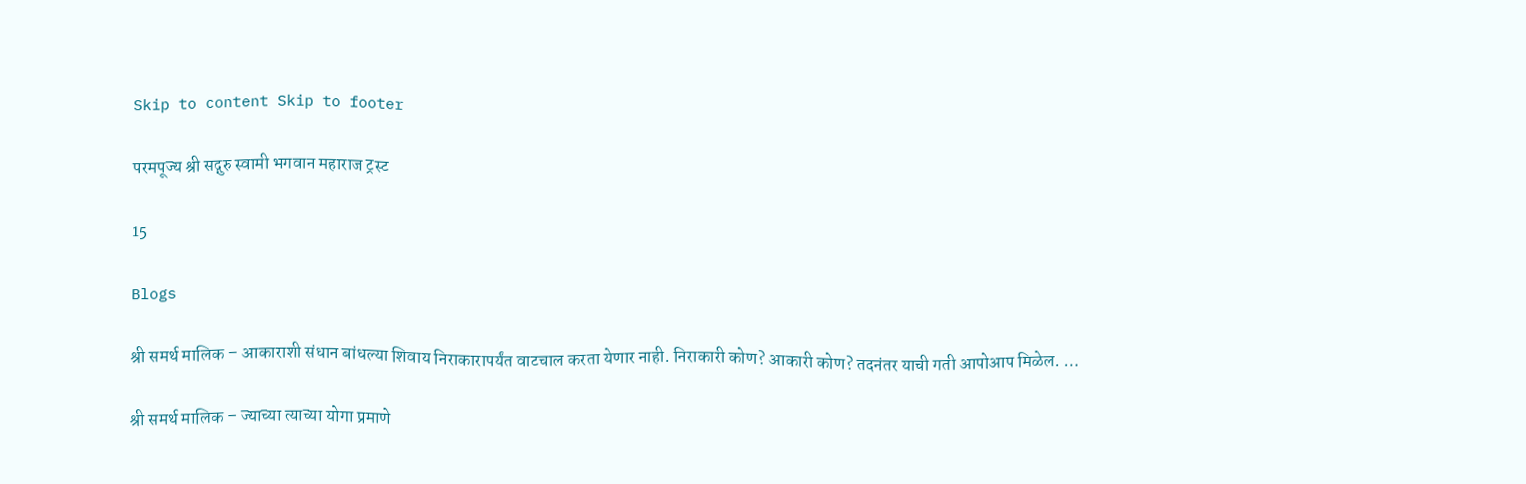Skip to content Skip to footer

परमपूज्य श्री सद्गुरु स्वामी भगवान महाराज ट्रस्ट

15

Blogs

श्री समर्थ मालिक – आकाराशी संधान बांधल्या शिवाय निराकारापर्यंत वाटचाल करता येणार नाही. निराकारी कोण? आकारी कोण? तदनंतर याची गती आपोआप मिळेल. …

श्री समर्थ मालिक – ज्याच्या त्याच्या योगा प्रमाणे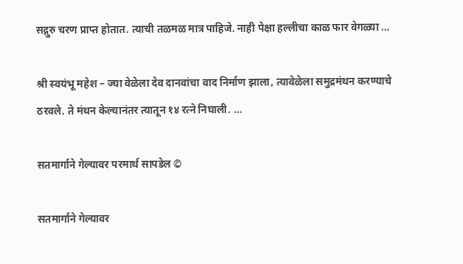सद्गुरु चरण प्राप्त होतात. त्याची तळमळ मात्र पाहिजे. नाही पेक्षा हल्लीचा काळ फार वेगळ्या …

श्री स्वयंभू महेश – ज्या वेळेला देव दानवांचा वाद निर्माण झाला, त्यावेळेला समुद्रमंथन करण्याचे ठरवले. ते मंथन केल्यानंतर त्यातून १४ रत्ने निघाली. …

सतमार्गाने गेल्यावर परमार्थ सापडेल ©

सतमार्गाने गेल्यावर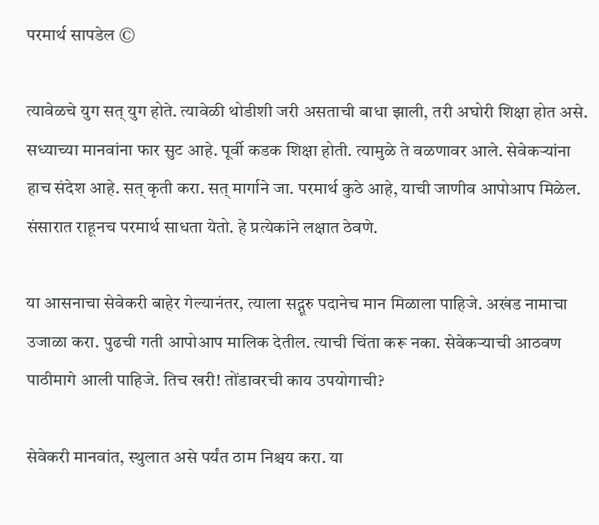परमार्थ सापडेल ©

त्यावेळचे युग सत् युग होते. त्यावेळी थोडीशी जरी असताची बाधा झाली, तरी अघोरी शिक्षा होत असे. सध्याच्या मानवांना फार सुट आहे. पूर्वी कडक शिक्षा होती. त्यामुळे ते वळणावर आले. सेवेकऱ्यांना हाच संदेश आहे. सत् कृती करा. सत् मार्गाने जा. परमार्थ कुठे आहे, याची जाणीव आपोआप मिळेल. संसारात राहूनच परमार्थ साधता येतो. हे प्रत्येकांने लक्षात ठेवणे.

या आसनाचा सेवेकरी बाहेर गेल्यानंतर, त्याला सद्गूरु पदानेच मान मिळाला पाहिजे. अखंड नामाचा उजाळा करा. पुढची गती आपोआप मालिक देतील. त्याची चिंता करू नका. सेवेकऱ्याची आठवण पाठीमागे आली पाहिजे. तिच खरी! तोंडावरची काय उपयोगाची?

सेवेकरी मानवांत, स्थुलात असे पर्यंत ठाम निश्चय करा. या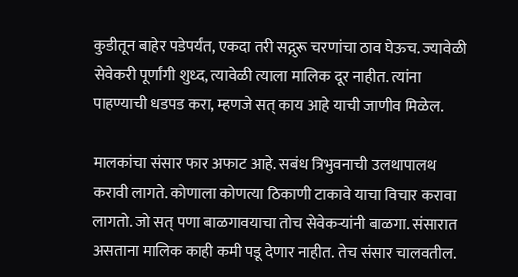कुडीतून बाहेर पडेपर्यंत, एकदा तरी सद्गुरू चरणांचा ठाव घेऊच. ज्यावेळी सेवेकरी पूर्णांगी शुध्द, त्यावेळी त्याला मालिक दूर नाहीत. त्यांना पाहण्याची धडपड करा, म्हणजे सत् काय आहे याची जाणीव मिळेल.

मालकांचा संसार फार अफाट आहे. सबंध त्रिभुवनाची उलथापालथ करावी लागते. कोणाला कोणत्या ठिकाणी टाकावे याचा विचार करावा लागतो. जो सत् पणा बाळगावयाचा तोच सेवेकऱ्यांनी बाळगा. संसारात असताना मालिक काही कमी पडू देणार नाहीत. तेच संसार चालवतील.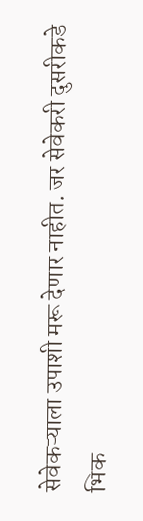सेवेकऱ्याला उपाशी मरू देणार नाहीत. जर सेवेकरी दुसरीकडे भिक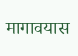मागावयास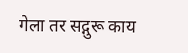गेला तर सद्गुरू काय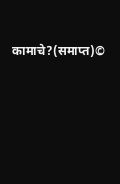कामाचे?(समाप्त)©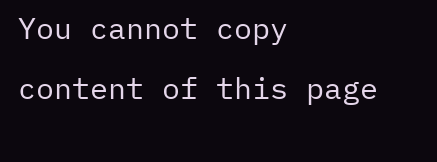You cannot copy content of this page